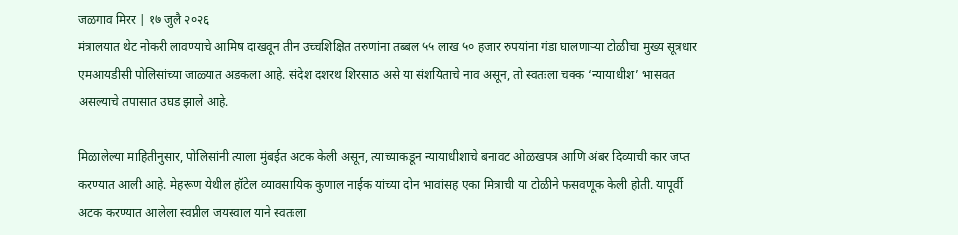जळगाव मिरर | १७ जुलै २०२६
मंत्रालयात थेट नोकरी लावण्याचे आमिष दाखवून तीन उच्चशिक्षित तरुणांना तब्बल ५५ लाख ५० हजार रुपयांना गंडा घालणाऱ्या टोळीचा मुख्य सूत्रधार एमआयडीसी पोलिसांच्या जाळ्यात अडकला आहे. संदेश दशरथ शिरसाठ असे या संशयिताचे नाव असून, तो स्वतःला चक्क ‘न्यायाधीश’ भासवत असल्याचे तपासात उघड झाले आहे.

मिळालेल्या माहितीनुसार, पोलिसांनी त्याला मुंबईत अटक केली असून, त्याच्याकडून न्यायाधीशाचे बनावट ओळखपत्र आणि अंबर दिव्याची कार जप्त करण्यात आली आहे. मेहरूण येथील हॉटेल व्यावसायिक कुणाल नाईक यांच्या दोन भावांसह एका मित्राची या टोळीने फसवणूक केली होती. यापूर्वी अटक करण्यात आलेला स्वप्नील जयस्वाल याने स्वतःला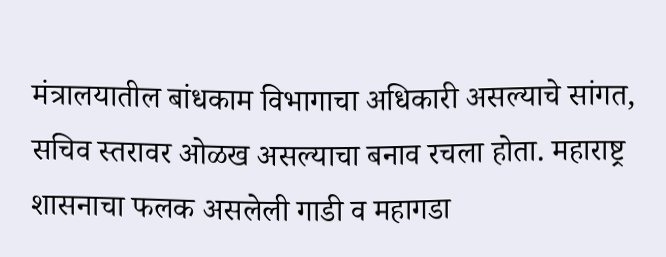मंत्रालयातील बांधकाम विभागाचा अधिकारी असल्याचे सांगत, सचिव स्तरावर ओळख असल्याचा बनाव रचला होता. महाराष्ट्र शासनाचा फलक असलेली गाडी व महागडा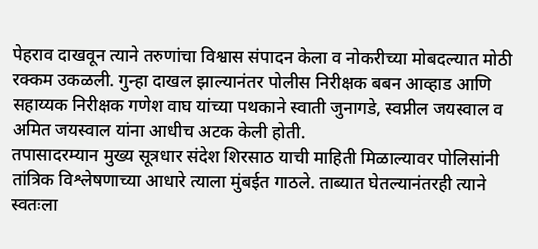पेहराव दाखवून त्याने तरुणांचा विश्वास संपादन केला व नोकरीच्या मोबदल्यात मोठी रक्कम उकळली. गुन्हा दाखल झाल्यानंतर पोलीस निरीक्षक बबन आव्हाड आणि सहाय्यक निरीक्षक गणेश वाघ यांच्या पथकाने स्वाती जुनागडे, स्वप्नील जयस्वाल व अमित जयस्वाल यांना आधीच अटक केली होती.
तपासादरम्यान मुख्य सूत्रधार संदेश शिरसाठ याची माहिती मिळाल्यावर पोलिसांनी तांत्रिक विश्लेषणाच्या आधारे त्याला मुंबईत गाठले. ताब्यात घेतल्यानंतरही त्याने स्वतःला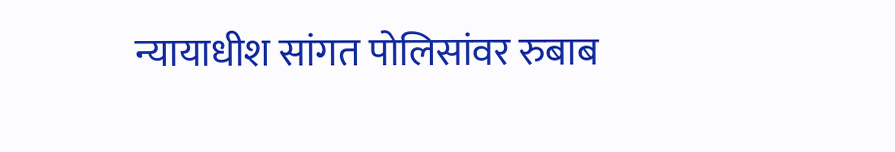न्यायाधीश सांगत पोलिसांवर रुबाब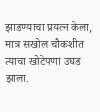झाडण्याचा प्रयत्न केला, मात्र सखोल चौकशीत त्याचा खोटेपणा उघड झाला.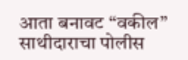आता बनावट “वकील” साथीदाराचा पोलीस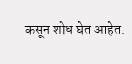कसून शोध घेत आहेत.